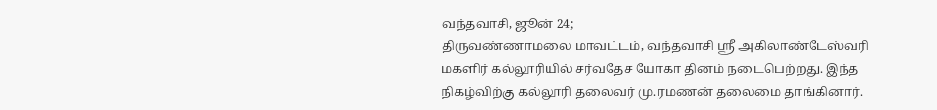வந்தவாசி, ஜூன் 24;
திருவண்ணாமலை மாவட்டம், வந்தவாசி ஸ்ரீ அகிலாண்டேஸ்வரி மகளிர் கல்லூரியில் சர்வதேச யோகா தினம் நடைபெற்றது. இந்த நிகழ்விற்கு கல்லூரி தலைவர் மு.ரமணன் தலைமை தாங்கினார்.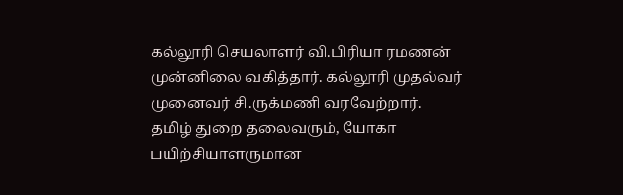கல்லூரி செயலாளர் வி.பிரியா ரமணன் முன்னிலை வகித்தார். கல்லூரி முதல்வர் முனைவர் சி.ருக்மணி வரவேற்றார்.
தமிழ் துறை தலைவரும், யோகா பயிற்சியாளருமான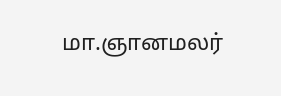மா.ஞானமலர்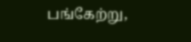பங்கேற்று,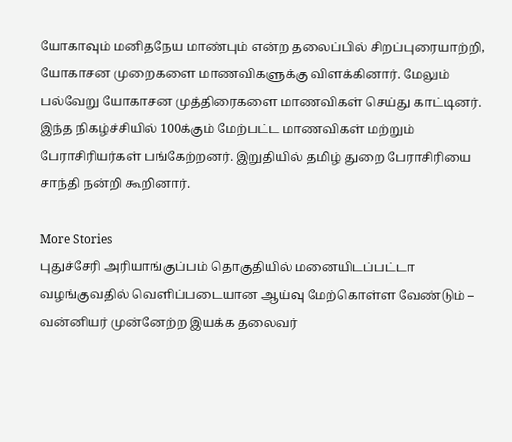யோகாவும் மனிதநேய மாண்பும் என்ற தலைப்பில் சிறப்புரையாற்றி, யோகாசன முறைகளை மாணவிகளுக்கு விளக்கினார். மேலும் பல்வேறு யோகாசன முத்திரைகளை மாணவிகள் செய்து காட்டினர். இந்த நிகழ்ச்சியில் 100க்கும் மேற்பட்ட மாணவிகள் மற்றும் பேராசிரியர்கள் பங்கேற்றனர். இறுதியில் தமிழ் துறை பேராசிரியை சாந்தி நன்றி கூறினார்.

More Stories
புதுச்சேரி அரியாங்குப்பம் தொகுதியில் மனையிடப்பட்டா வழங்குவதில் வெளிப்படையான ஆய்வு மேற்கொள்ள வேண்டும் – வன்னியர் முன்னேற்ற இயக்க தலைவர்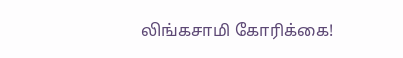லிங்கசாமி கோரிக்கை!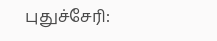புதுச்சேரி: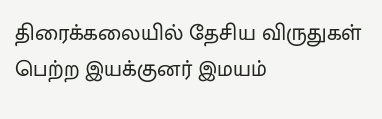திரைக்கலையில் தேசிய விருதுகள் பெற்ற இயக்குனர் இமயம்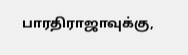பாரதிராஜாவுக்கு,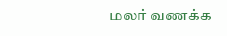மலர் வணக்க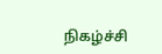நிகழ்ச்சி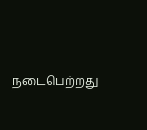நடைபெற்றது